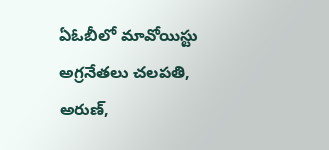ఏఓబీలో మావోయిస్టు అగ్రనేతలు చలపతి, అరుణ్,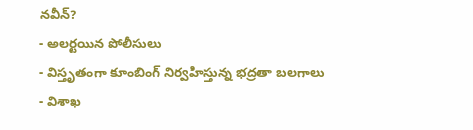నవీన్?
- అలర్టయిన పోలీసులు
- విస్తృతంగా కూంబింగ్ నిర్వహిస్తున్న భద్రతా బలగాలు
- విశాఖ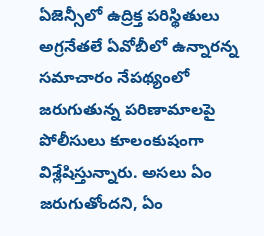ఏజెన్సీలో ఉద్రిక్త పరిస్థితులు
అగ్రనేతలే ఏవోబీలో ఉన్నారన్న సమాచారం నేపథ్యంలో జరుగుతున్న పరిణామాలపై పోలీసులు కూలంకుషంగా విశ్లేషిస్తున్నారు. అసలు ఏం జరుగుతోందని, ఏం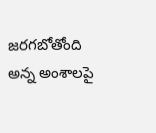జరగబోతోంది అన్న అంశాలపై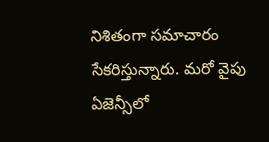నిశితంగా సమాచారం సేకరిస్తున్నారు. మరో వైపు ఏజెన్సీలో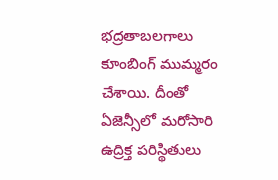భద్రతాబలగాలు కూంబింగ్ ముమ్మరం చేశాయి. దీంతో ఏజెన్సీలో మరోసారి ఉద్రిక్త పరిస్థితులు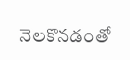నెలకొనడంతో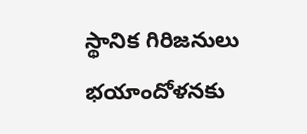స్థానిక గిరిజనులు భయాందోళనకు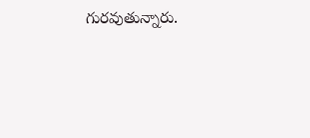గురవుతున్నారు.